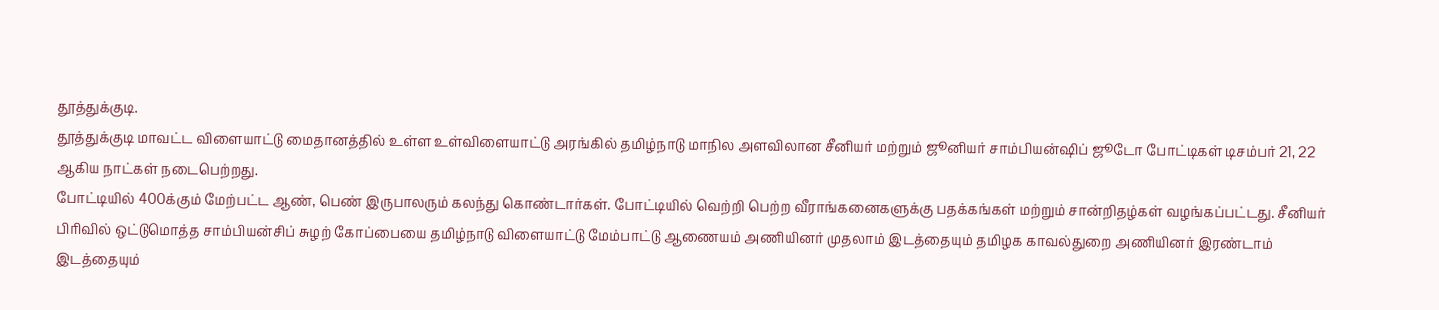தூத்துக்குடி.
தூத்துக்குடி மாவட்ட விளையாட்டு மைதானத்தில் உள்ள உள்விளையாட்டு அரங்கில் தமிழ்நாடு மாநில அளவிலான சீனியர் மற்றும் ஜூனியர் சாம்பியன்ஷிப் ஜூடோ போட்டிகள் டிசம்பர் 21, 22 ஆகிய நாட்கள் நடைபெற்றது.
போட்டியில் 400க்கும் மேற்பட்ட ஆண், பெண் இருபாலரும் கலந்து கொண்டார்கள். போட்டியில் வெற்றி பெற்ற வீராங்கனைகளுக்கு பதக்கங்கள் மற்றும் சான்றிதழ்கள் வழங்கப்பட்டது. சீனியர் பிரிவில் ஒட்டுமொத்த சாம்பியன்சிப் சுழற் கோப்பையை தமிழ்நாடு விளையாட்டு மேம்பாட்டு ஆணையம் அணியினர் முதலாம் இடத்தையும் தமிழக காவல்துறை அணியினர் இரண்டாம் இடத்தையும்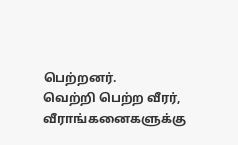பெற்றனர்.
வெற்றி பெற்ற வீரர், வீராங்கனைகளுக்கு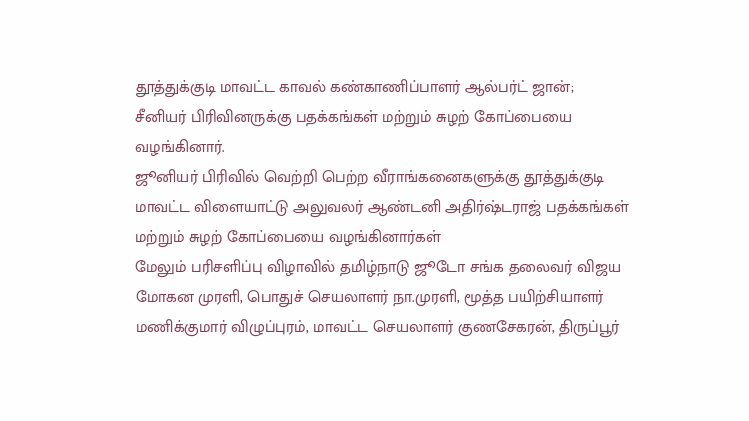தூத்துக்குடி மாவட்ட காவல் கண்காணிப்பாளர் ஆல்பர்ட் ஜான்; சீனியர் பிரிவினருக்கு பதக்கங்கள் மற்றும் சுழற் கோப்பையை வழங்கினார்.
ஜூனியர் பிரிவில் வெற்றி பெற்ற வீராங்கனைகளுக்கு தூத்துக்குடி மாவட்ட விளையாட்டு அலுவலர் ஆண்டனி அதிர்ஷ்டராஜ் பதக்கங்கள் மற்றும் சுழற் கோப்பையை வழங்கினார்கள்
மேலும் பரிசளிப்பு விழாவில் தமிழ்நாடு ஜூடோ சங்க தலைவர் விஜய மோகன முரளி, பொதுச் செயலாளர் நா.முரளி, மூத்த பயிற்சியாளர் மணிக்குமார் விழுப்புரம், மாவட்ட செயலாளர் குணசேகரன், திருப்பூர்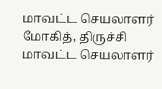மாவட்ட செயலாளர் மோகித், திருச்சி மாவட்ட செயலாளர்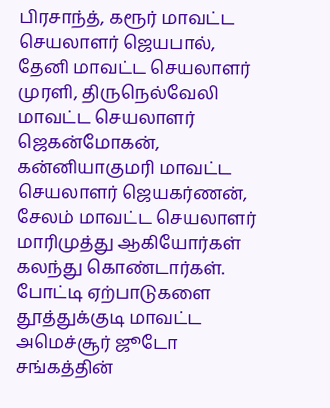பிரசாந்த், கரூர் மாவட்ட செயலாளர் ஜெயபால், தேனி மாவட்ட செயலாளர் முரளி, திருநெல்வேலி மாவட்ட செயலாளர் ஜெகன்மோகன், கன்னியாகுமரி மாவட்ட செயலாளர் ஜெயகர்ணன், சேலம் மாவட்ட செயலாளர் மாரிமுத்து ஆகியோர்கள் கலந்து கொண்டார்கள்.
போட்டி ஏற்பாடுகளை தூத்துக்குடி மாவட்ட அமெச்சூர் ஜூடோ சங்கத்தின்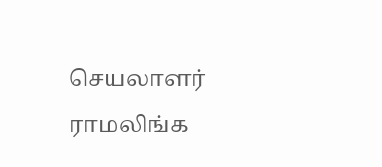செயலாளர் ராமலிங்க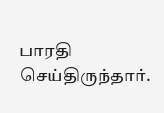பாரதி செய்திருந்தார்.